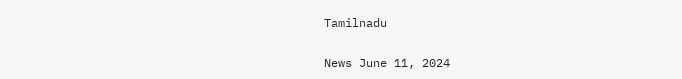Tamilnadu

News June 11, 2024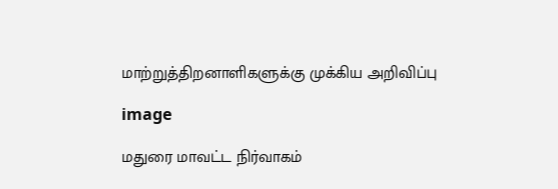மாற்றுத்திறனாளிகளுக்கு முக்கிய அறிவிப்பு

image

மதுரை மாவட்ட நிர்வாகம்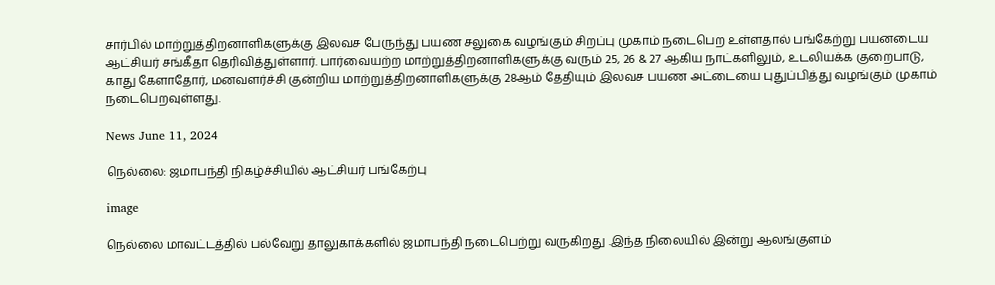சார்பில் மாற்றுத்திறனாளிகளுக்கு இலவச பேருந்து பயண சலுகை வழங்கும் சிறப்பு முகாம் நடைபெற உள்ளதால் பங்கேற்று பயனடைய ஆட்சியர் சங்கீதா தெரிவித்துள்ளார். பார்வையற்ற மாற்றுத்திறனாளிகளுக்கு வரும் 25, 26 & 27 ஆகிய நாட்களிலும், உடலியக்க குறைபாடு, காது கேளாதோர், மனவளர்ச்சி குன்றிய மாற்றுத்திறனாளிகளுக்கு 28ஆம் தேதியும் இலவச பயண அட்டையை புதுப்பித்து வழங்கும் முகாம் நடைபெறவுள்ளது.

News June 11, 2024

நெல்லை: ஜமாபந்தி நிகழ்ச்சியில் ஆட்சியர் பங்கேற்பு

image

நெல்லை மாவட்டத்தில் பல்வேறு தாலுகாக்களில் ஜமாபந்தி நடைபெற்று வருகிறது .இந்த நிலையில் இன்று ஆலங்குளம்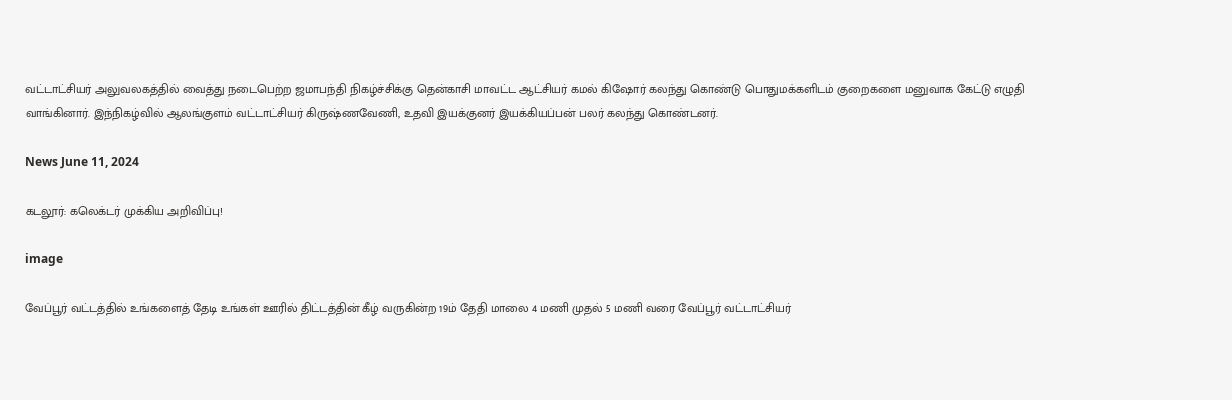வட்டாட்சியர் அலுவலகத்தில் வைத்து நடைபெற்ற ஜமாபந்தி நிகழ்ச்சிக்கு தென்காசி மாவட்ட ஆட்சியர் கமல் கிஷோர் கலந்து கொண்டு பொதுமக்களிடம் குறைகளை மனுவாக கேட்டு எழுதி வாங்கினார். இந்நிகழ்வில் ஆலங்குளம் வட்டாட்சியர் கிருஷ்ணவேணி, உதவி இயக்குனர் இயக்கியப்பன் பலர் கலந்து கொண்டனர்.

News June 11, 2024

கடலூர்: கலெக்டர் முக்கிய அறிவிப்பு!

image

வேப்பூர் வட்டத்தில் உங்களைத் தேடி உங்கள் ஊரில் திட்டத்தின் கீழ் வருகின்ற 19ம் தேதி மாலை 4 மணி முதல் 5 மணி வரை வேப்பூர் வட்டாட்சியர்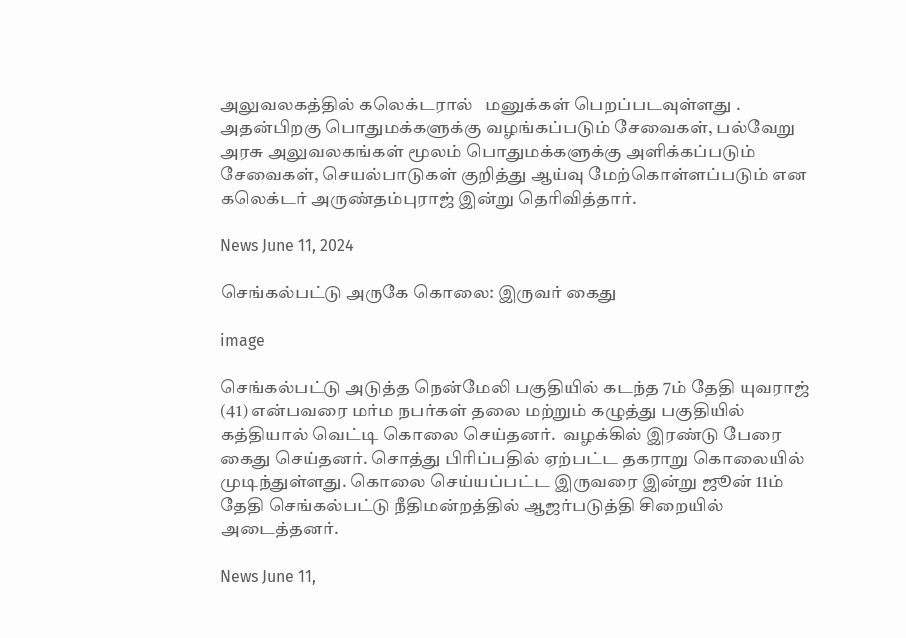அலுவலகத்தில் கலெக்டரால்   மனுக்கள் பெறப்படவுள்ளது . அதன்பிறகு பொதுமக்களுக்கு வழங்கப்படும் சேவைகள், பல்வேறு அரசு அலுவலகங்கள் மூலம் பொதுமக்களுக்கு அளிக்கப்படும் சேவைகள், செயல்பாடுகள் குறித்து ஆய்வு மேற்கொள்ளப்படும் என கலெக்டர் அருண்தம்புராஜ் இன்று தெரிவித்தார்.

News June 11, 2024

செங்கல்பட்டு அருகே கொலை: இருவர் கைது

image

செங்கல்பட்டு அடுத்த நென்மேலி பகுதியில் கடந்த 7ம் தேதி யுவராஜ் (41) என்பவரை மர்ம நபர்கள் தலை மற்றும் கழுத்து பகுதியில் கத்தியால் வெட்டி கொலை செய்தனர்.  வழக்கில் இரண்டு பேரை கைது செய்தனர். சொத்து பிரிப்பதில் ஏற்பட்ட தகராறு கொலையில் முடிந்துள்ளது. கொலை செய்யப்பட்ட இருவரை இன்று ஜூன் 11ம் தேதி செங்கல்பட்டு நீதிமன்றத்தில் ஆஜர்படுத்தி சிறையில் அடைத்தனர்.

News June 11,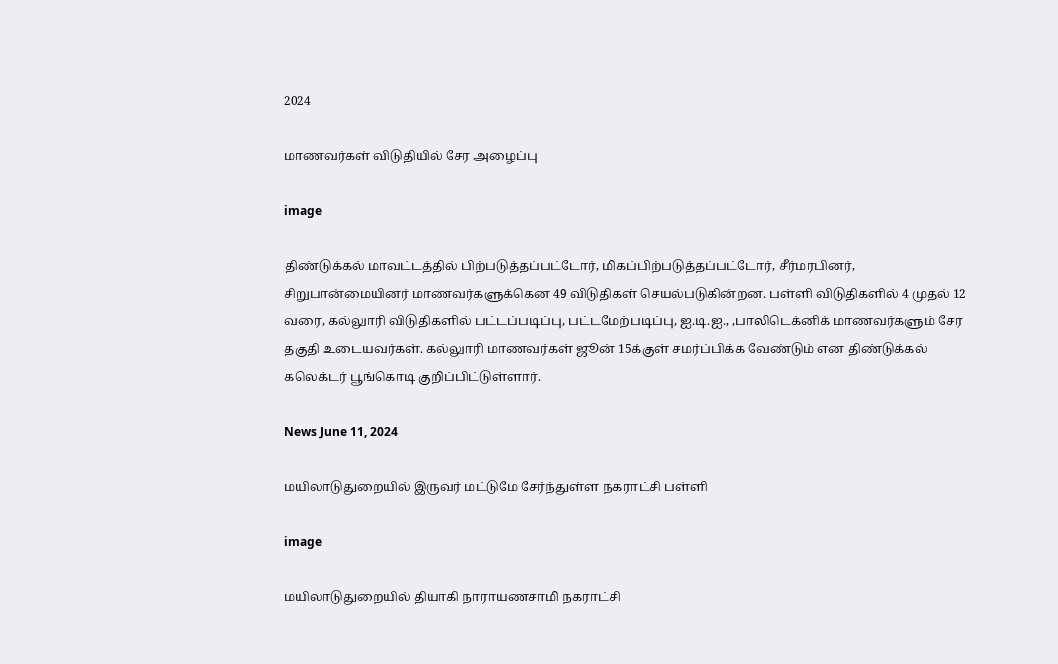2024

மாணவர்கள் விடுதியில் சேர அழைப்பு

image

திண்டுக்கல் மாவட்டத்தில் பிற்படுத்தப்பட்டோர், மிகப்பிற்படுத்தப்பட்டோர், சீர்மரபினர், சிறுபான்மையினர் மாணவர்களுக்கென 49 விடுதிகள் செயல்படுகின்றன. பள்ளி விடுதிகளில் 4 முதல் 12 வரை, கல்லுாரி விடுதிகளில் பட்டப்படிப்பு, பட்டமேற்படிப்பு, ஐ.டி.ஐ., ,பாலிடெக்னிக் மாணவர்களும் சேர தகுதி உடையவர்கள். கல்லுாரி மாணவர்கள் ஜூன் 15க்குள் சமர்ப்பிக்க வேண்டும் என திண்டுக்கல் கலெக்டர் பூங்கொடி குறிப்பிட்டுள்ளார்.

News June 11, 2024

மயிலாடுதுறையில் இருவர் மட்டுமே சேர்ந்துள்ள நகராட்சி பள்ளி

image

மயிலாடுதுறையில் தியாகி நாராயணசாமி நகராட்சி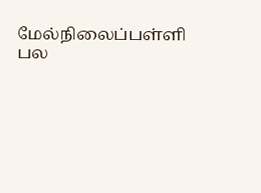மேல்நிலைப்பள்ளி பல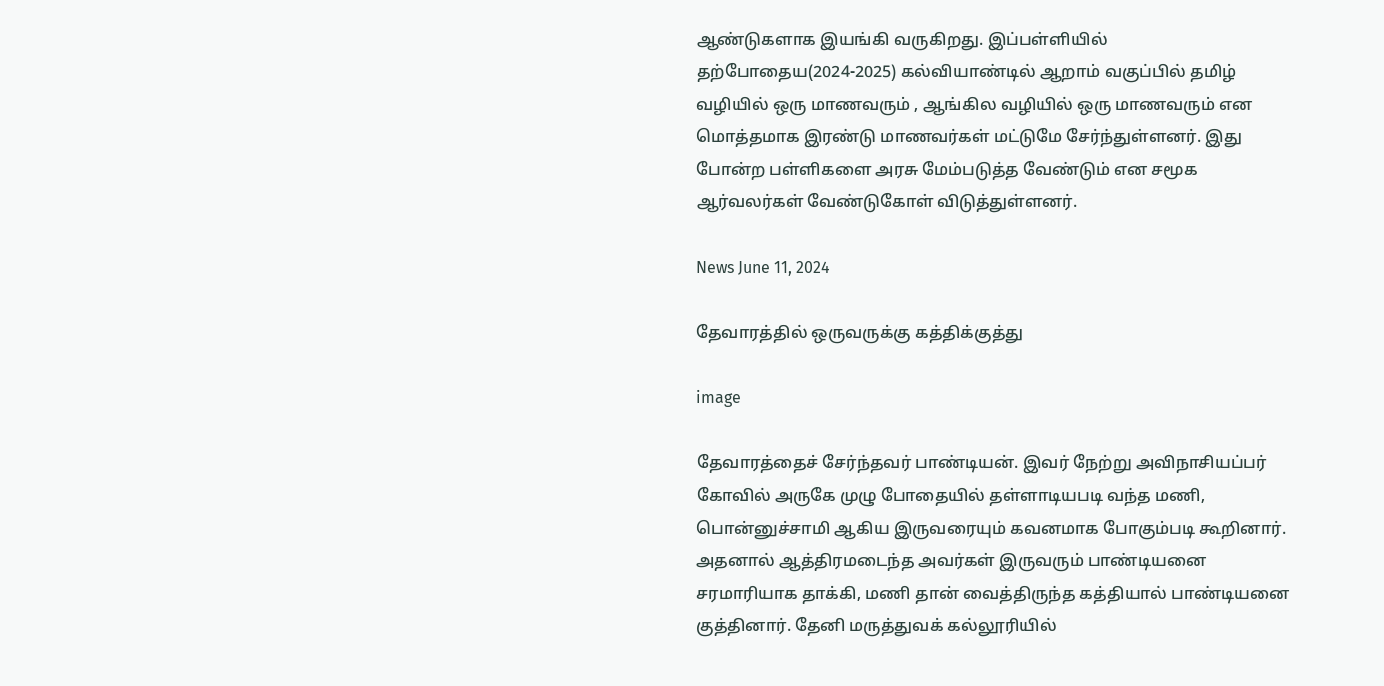ஆண்டுகளாக இயங்கி வருகிறது. இப்பள்ளியில் தற்போதைய(2024-2025) கல்வியாண்டில் ஆறாம் வகுப்பில் தமிழ் வழியில் ஒரு மாணவரும் , ஆங்கில வழியில் ஒரு மாணவரும் என மொத்தமாக இரண்டு மாணவர்கள் மட்டுமே சேர்ந்துள்ளனர். இது போன்ற பள்ளிகளை அரசு மேம்படுத்த வேண்டும் என சமூக ஆர்வலர்கள் வேண்டுகோள் விடுத்துள்ளனர்.

News June 11, 2024

தேவாரத்தில் ஒருவருக்கு கத்திக்குத்து

image

தேவாரத்தைச் சேர்ந்தவர் பாண்டியன். இவர் நேற்று அவிநாசியப்பர் கோவில் அருகே முழு போதையில் தள்ளாடியபடி வந்த மணி, பொன்னுச்சாமி ஆகிய இருவரையும் கவனமாக போகும்படி கூறினார். அதனால் ஆத்திரமடைந்த அவர்கள் இருவரும் பாண்டியனை சரமாரியாக தாக்கி, மணி தான் வைத்திருந்த கத்தியால் பாண்டியனை குத்தினார். தேனி மருத்துவக் கல்லூரியில்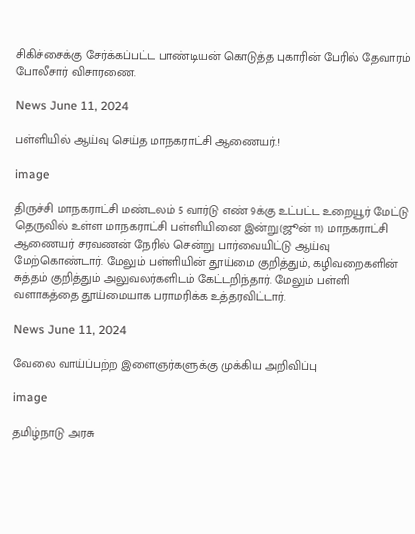சிகிச்சைக்கு சேர்க்கப்பட்ட பாண்டியன் கொடுத்த புகாரின் பேரில் தேவாரம் போலீசார் விசாரணை.

News June 11, 2024

பள்ளியில் ஆய்வு செய்த மாநகராட்சி ஆணையர்.!

image

திருச்சி மாநகராட்சி மண்டலம் 5 வார்டு எண் 9க்கு உட்பட்ட உறையூர் மேட்டு தெருவில் உள்ள மாநகராட்சி பள்ளியினை இன்று(ஜூன் 11) மாநகராட்சி ஆணையர் சரவணன் நேரில் சென்று பார்வையிட்டு ஆய்வு மேற்கொண்டார். மேலும் பள்ளியின் தூய்மை குறித்தும், கழிவறைகளின் சுத்தம் குறித்தும் அலுவலர்களிடம் கேட்டறிந்தார். மேலும் பள்ளி வளாகத்தை தூய்மையாக பராமரிக்க உத்தரவிட்டார்.

News June 11, 2024

வேலை வாய்ப்பற்ற இளைஞர்களுக்கு முக்கிய அறிவிப்பு

image

தமிழ்நாடு அரசு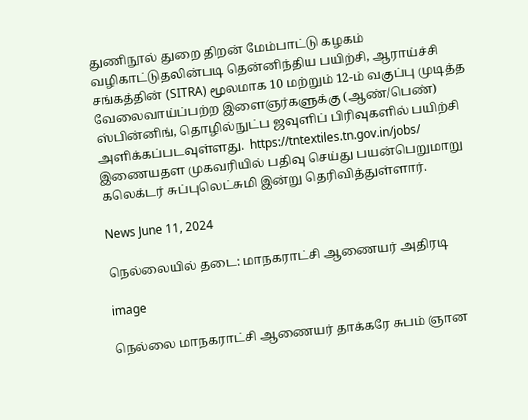துணிநூல் துறை திறன் மேம்பாட்டு கழகம் வழிகாட்டுதலின்படி தென்னிந்திய பயிற்சி, ஆராய்ச்சி சங்கத்தின் (SITRA) மூலமாக 10 மற்றும் 12-ம் வகுப்பு முடித்த வேலைவாய்ப்பற்ற இளைஞர்களுக்கு (ஆண்/பெண்) ஸ்பின்னிங், தொழில்நுட்ப ஜவுளிப் பிரிவுகளில் பயிற்சி அளிக்கப்படவுள்ளது.  https://tntextiles.tn.gov.in/jobs/  இணையதள முகவரியில் பதிவு செய்து பயன்பெறுமாறு கலெக்டர் சுப்புலெட்சுமி இன்று தெரிவித்துள்ளார்.

News June 11, 2024

நெல்லையில் தடை: மாநகராட்சி ஆணையர் அதிரடி

image

நெல்லை மாநகராட்சி ஆணையர் தாக்கரே சுபம் ஞான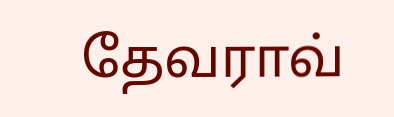தேவராவ்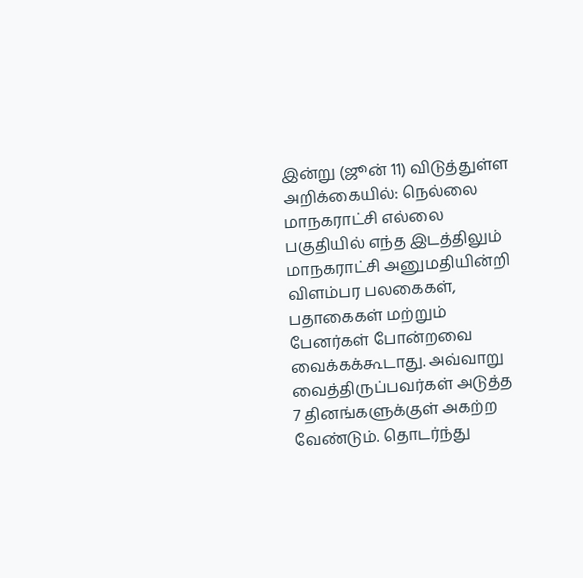இன்று (ஜூன் 11) விடுத்துள்ள அறிக்கையில்: நெல்லை மாநகராட்சி எல்லை பகுதியில் எந்த இடத்திலும் மாநகராட்சி அனுமதியின்றி விளம்பர பலகைகள், பதாகைகள் மற்றும் பேனர்கள் போன்றவை வைக்கக்கூடாது. அவ்வாறு வைத்திருப்பவர்கள் அடுத்த 7 தினங்களுக்குள் அகற்ற வேண்டும். தொடர்ந்து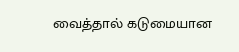வைத்தால் கடுமையான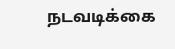நடவடிக்கை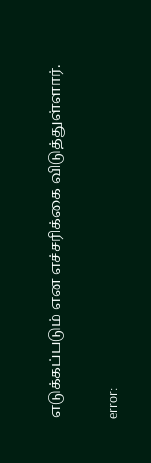எடுக்கப்படும் என எச்சரிக்கை விடுத்துள்ளார்.

error: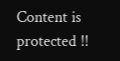Content is protected !!